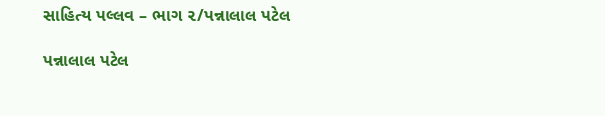સાહિત્ય પલ્લવ – ભાગ ૨/પન્નાલાલ પટેલ

પન્નાલાલ પટેલ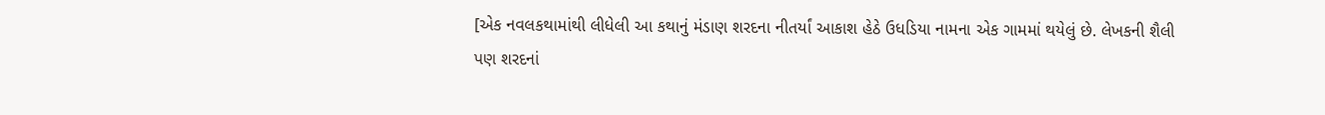[એક નવલકથામાંથી લીધેલી આ કથાનું મંડાણ શરદના નીતર્યાં આકાશ હેઠે ઉધડિયા નામના એક ગામમાં થયેલું છે. લેખકની શૈલી પણ શરદનાં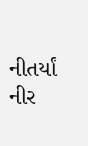નીતર્યાં નીર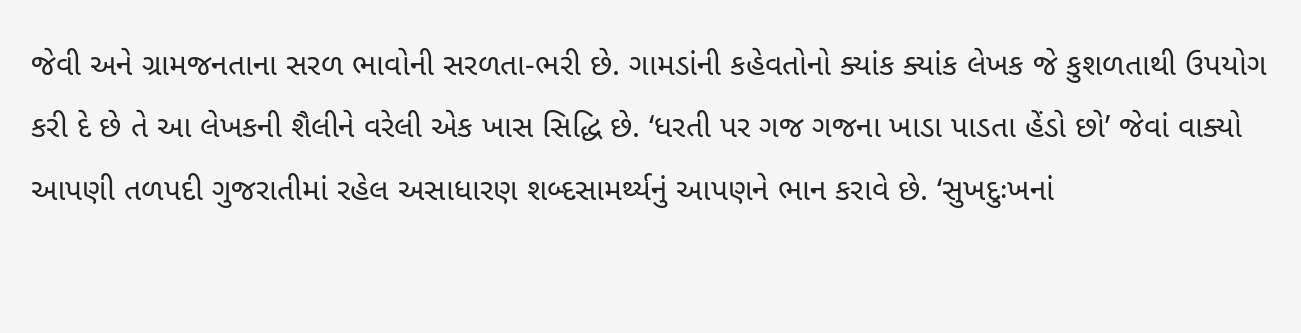જેવી અને ગ્રામજનતાના સરળ ભાવોની સરળતા-ભરી છે. ગામડાંની કહેવતોનો ક્યાંક ક્યાંક લેખક જે કુશળતાથી ઉપયોગ કરી દે છે તે આ લેખકની શૈલીને વરેલી એક ખાસ સિદ્ધિ છે. ‘ધરતી પર ગજ ગજના ખાડા પાડતા હેંડો છો’ જેવાં વાક્યો આપણી તળપદી ગુજરાતીમાં રહેલ અસાધારણ શબ્દસામર્થ્યનું આપણને ભાન કરાવે છે. ‘સુખદુઃખનાં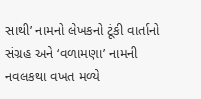સાથી’ નામનો લેખકનો ટૂંકી વાર્તાનો સંગ્રહ અને ‘વળામણા’ નામની નવલકથા વખત મળ્યે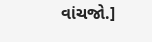વાંચજો.]